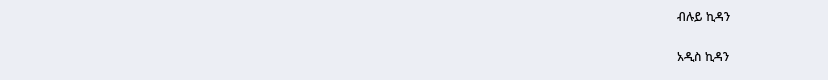ብሉይ ኪዳን

አዲስ ኪዳን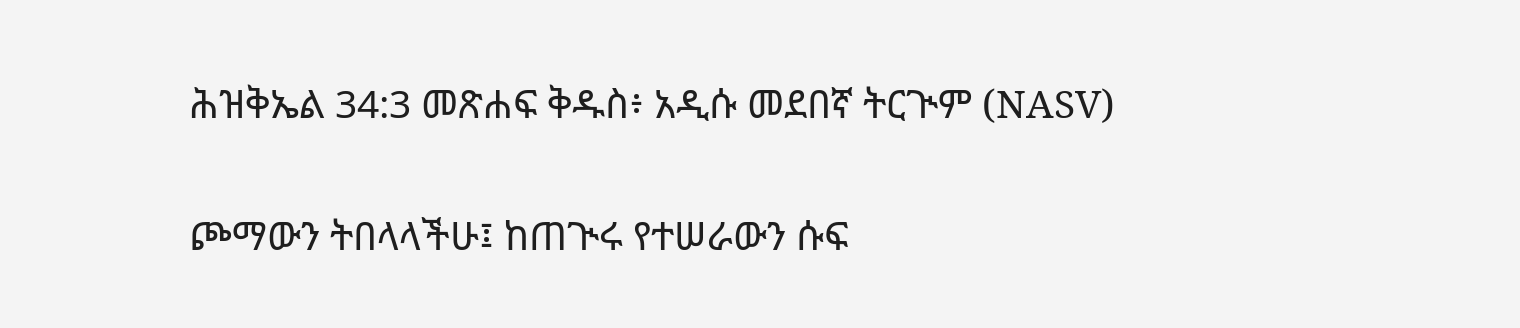ሕዝቅኤል 34:3 መጽሐፍ ቅዱስ፥ አዲሱ መደበኛ ትርጒም (NASV)

ጮማውን ትበላላችሁ፤ ከጠጒሩ የተሠራውን ሱፍ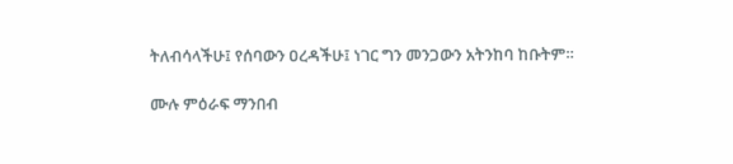ትለብሳላችሁ፤ የሰባውን ዐረዳችሁ፤ ነገር ግን መንጋውን አትንከባ ከቡትም።

ሙሉ ምዕራፍ ማንበብ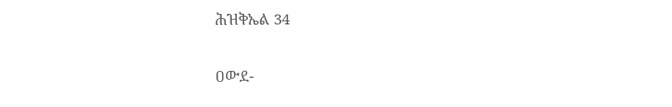ሕዝቅኤል 34

ዐውደ-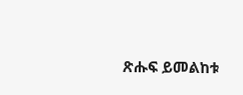ጽሑፍ ይመልከቱ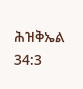ሕዝቅኤል 34:3